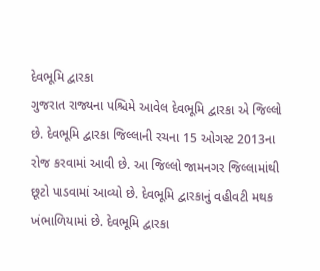દેવભૂમિ દ્વારકા
ગુજરાત રાજ્યના પશ્ચિમે આવેલ દેવભૂમિ દ્વારકા એ જિલ્લો છે. દેવભૂમિ દ્વારકા જિલ્લાની રચના 15 ઓગસ્ટ 2013ના રોજ કરવામાં આવી છે. આ જિલ્લો જામનગર જિલ્લામાંથી છૂટો પાડવામાં આવ્યો છે. દેવભૂમિ દ્વારકાનું વહીવટી મથક ખંભાળિયામાં છે. દેવભૂમિ દ્વારકા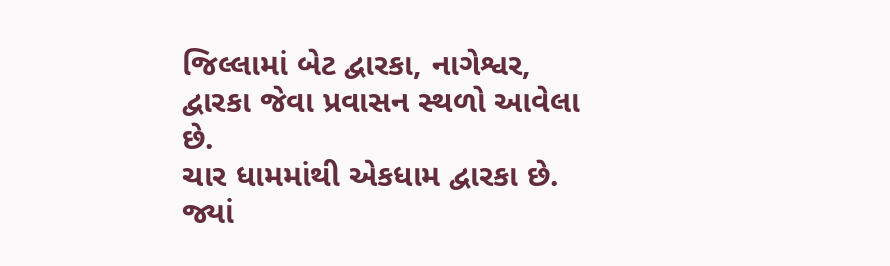જિલ્લામાં બેટ દ્વારકા, નાગેશ્વર, દ્વારકા જેવા પ્રવાસન સ્થળો આવેલા છે.
ચાર ધામમાંથી એકધામ દ્વારકા છે. જ્યાં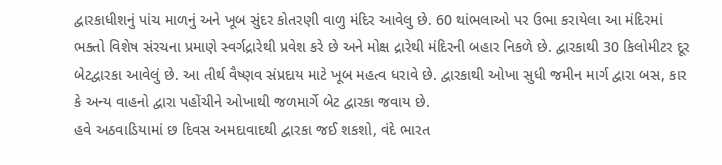દ્વારકાધીશનું પાંચ માળનું અને ખૂબ સુંદર કોતરણી વાળુ મંદિર આવેલુ છે. 60 થાંભલાઓ પર ઉભા કરાયેલા આ મંદિરમાં ભક્તો વિશેષ સંરચના પ્રમાણે સ્વર્ગદ્રારેથી પ્રવેશ કરે છે અને મોક્ષ દ્રારેથી મંદિરની બહાર નિકળે છે. દ્વારકાથી 30 કિલોમીટર દૂર બેટદ્વારકા આવેલું છે. આ તીર્થ વૈષ્ણવ સંપ્રદાય માટે ખૂબ મહત્વ ધરાવે છે. દ્વારકાથી ઓખા સુધી જમીન માર્ગ દ્વારા બસ, કાર કે અન્ય વાહનો દ્વારા પહોંચીને ઓખાથી જળમાર્ગે બેટ દ્વારકા જવાય છે.
હવે અઠવાડિયામાં છ દિવસ અમદાવાદથી દ્વારકા જઈ શકશો, વંદે ભારત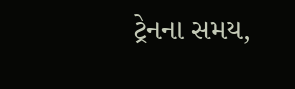ટ્રેનના સમય,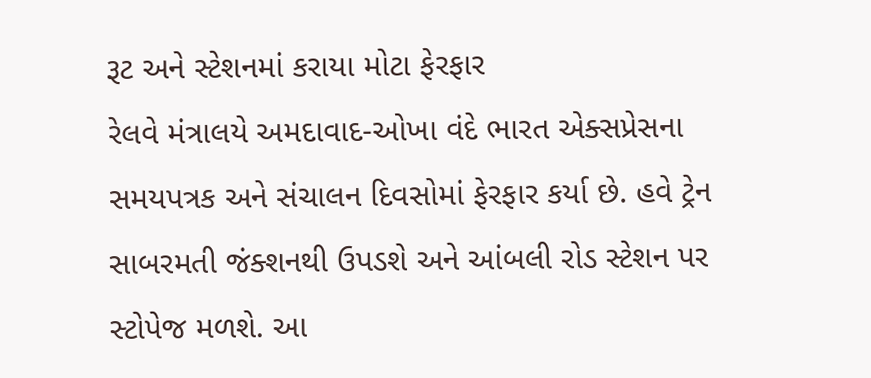રૂટ અને સ્ટેશનમાં કરાયા મોટા ફેરફાર
રેલવે મંત્રાલયે અમદાવાદ-ઓખા વંદે ભારત એક્સપ્રેસના સમયપત્રક અને સંચાલન દિવસોમાં ફેરફાર કર્યા છે. હવે ટ્રેન સાબરમતી જંક્શનથી ઉપડશે અને આંબલી રોડ સ્ટેશન પર સ્ટોપેજ મળશે. આ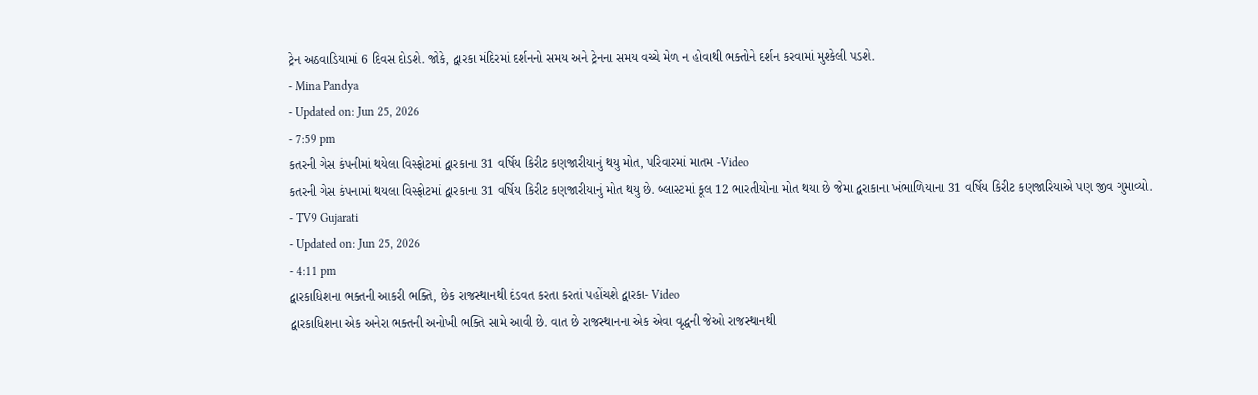ટ્રેન અઠવાડિયામાં 6 દિવસ દોડશે. જોકે, દ્વારકા મંદિરમાં દર્શનનો સમય અને ટ્રેનના સમય વચ્ચે મેળ ન હોવાથી ભક્તોને દર્શન કરવામાં મુશ્કેલી પડશે.
- Mina Pandya
- Updated on: Jun 25, 2026
- 7:59 pm
કતરની ગેસ કંપનીમાં થયેલા વિસ્ફોટમાં દ્વારકાના 31 વર્ષિય કિરીટ કણજારીયાનું થયુ મોત, પરિવારમાં માતમ -Video
કતરની ગેસ કંપનામાં થયલા વિસ્ફોટમાં દ્વારકાના 31 વર્ષિય કિરીટ કણજારીયાનું મોત થયુ છે. બ્લાસ્ટમાં કૂલ 12 ભારતીયોના મોત થયા છે જેમા દ્વરાકાના ખંભાળિયાના 31 વર્ષિય કિરીટ કણજારિયાએ પણ જીવ ગુમાવ્યો.
- TV9 Gujarati
- Updated on: Jun 25, 2026
- 4:11 pm
દ્વારકાધિશના ભક્તની આકરી ભક્તિ, છેક રાજસ્થાનથી દંડવત કરતા કરતાં પહોંચશે દ્વારકા- Video
દ્વારકાધિશના એક અનેરા ભક્તની અનોખી ભક્તિ સામે આવી છે. વાત છે રાજસ્થાનના એક એવા વૃદ્ધની જેઓ રાજસ્થાનથી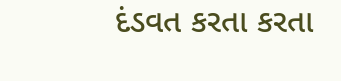દંડવત કરતા કરતા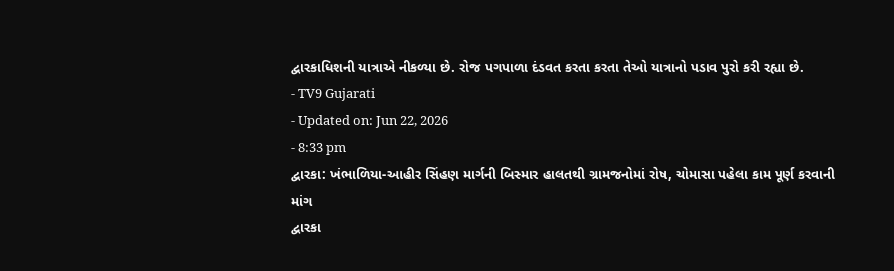દ્વારકાધિશની યાત્રાએ નીકળ્યા છે. રોજ પગપાળા દંડવત કરતા કરતા તેઓ યાત્રાનો પડાવ પુરો કરી રહ્યા છે.
- TV9 Gujarati
- Updated on: Jun 22, 2026
- 8:33 pm
દ્વારકા: ખંભાળિયા-આહીર સિંહણ માર્ગની બિસ્માર હાલતથી ગ્રામજનોમાં રોષ, ચોમાસા પહેલા કામ પૂર્ણ કરવાની માંગ
દ્વારકા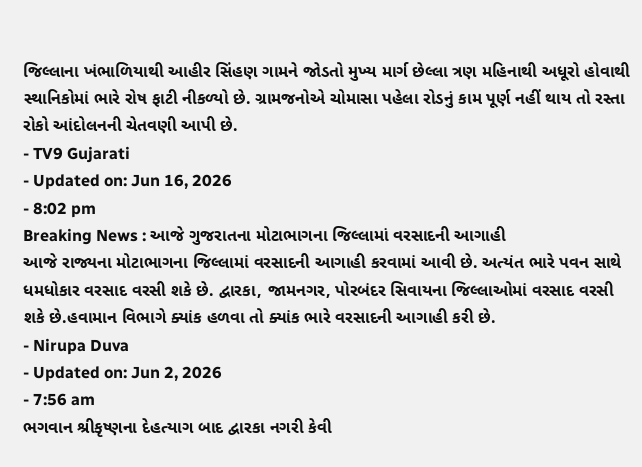જિલ્લાના ખંભાળિયાથી આહીર સિંહણ ગામને જોડતો મુખ્ય માર્ગ છેલ્લા ત્રણ મહિનાથી અધૂરો હોવાથી સ્થાનિકોમાં ભારે રોષ ફાટી નીકળ્યો છે. ગ્રામજનોએ ચોમાસા પહેલા રોડનું કામ પૂર્ણ નહીં થાય તો રસ્તા રોકો આંદોલનની ચેતવણી આપી છે.
- TV9 Gujarati
- Updated on: Jun 16, 2026
- 8:02 pm
Breaking News : આજે ગુજરાતના મોટાભાગના જિલ્લામાં વરસાદની આગાહી
આજે રાજ્યના મોટાભાગના જિલ્લામાં વરસાદની આગાહી કરવામાં આવી છે. અત્યંત ભારે પવન સાથે ધમધોકાર વરસાદ વરસી શકે છે. દ્વારકા, જામનગર, પોરબંદર સિવાયના જિલ્લાઓમાં વરસાદ વરસી શકે છે.હવામાન વિભાગે ક્યાંક હળવા તો ક્યાંક ભારે વરસાદની આગાહી કરી છે.
- Nirupa Duva
- Updated on: Jun 2, 2026
- 7:56 am
ભગવાન શ્રીકૃષ્ણના દેહત્યાગ બાદ દ્વારકા નગરી કેવી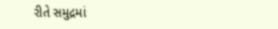રીતે સમુદ્રમાં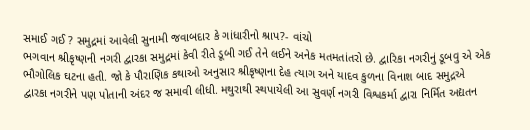સમાઈ ગઈ ? સમુદ્રમાં આવેલી સુનામી જવાબદાર કે ગાંધારીનો શ્રાપ?- વાંચો
ભગવાન શ્રીકૃષ્ણની નગરી દ્વારકા સમુદ્રમાં કેવી રીતે ડૂબી ગઈ તેને લઈને અનેક મતમતાંતરો છે. દ્વારિકા નગરીનું ડૂબવુ એ એક ભૌગોલિક ઘટના હતી. જો કે પૌરાણિક કથાઓ અનુસાર શ્રીકૃષ્ણના દેહ ત્યાગ અને યાદવ કુળના વિનાશ બાદ સમુદ્રએ દ્વારકા નગરીને પણ પોતાની અંદર જ સમાવી લીધી. મથુરાથી સ્થપાયેલી આ સુવર્ણ નગરી વિશ્વકર્મા દ્વારા નિર્મિત અદ્યતન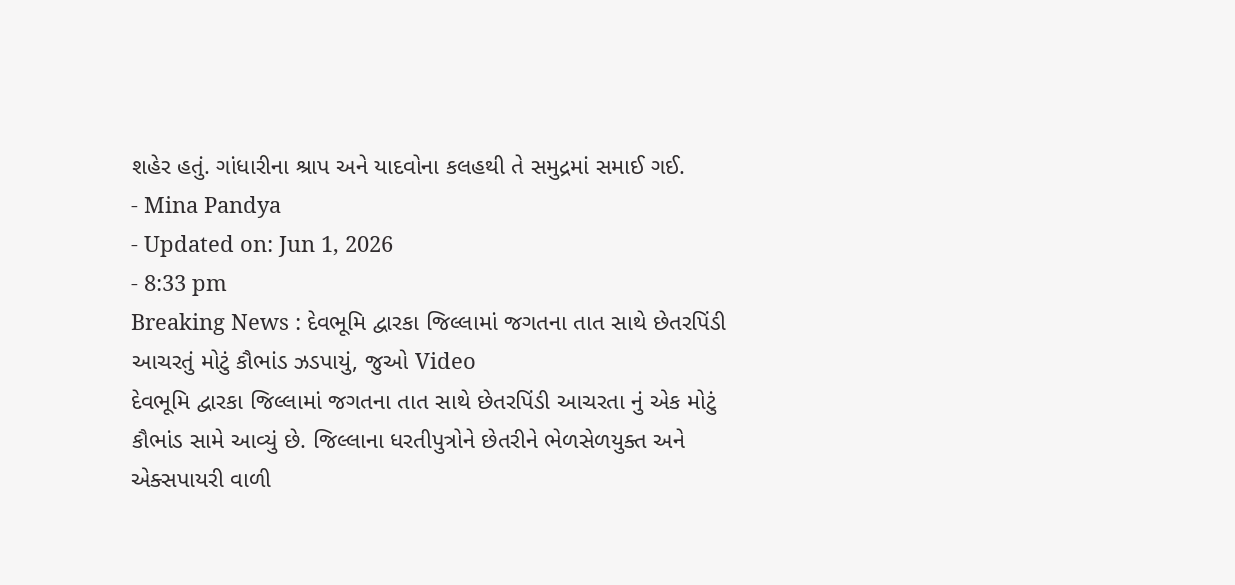શહેર હતું. ગાંધારીના શ્રાપ અને યાદવોના કલહથી તે સમુદ્રમાં સમાઈ ગઈ.
- Mina Pandya
- Updated on: Jun 1, 2026
- 8:33 pm
Breaking News : દેવભૂમિ દ્વારકા જિલ્લામાં જગતના તાત સાથે છેતરપિંડી આચરતું મોટું કૌભાંડ ઝડપાયું, જુઓ Video
દેવભૂમિ દ્વારકા જિલ્લામાં જગતના તાત સાથે છેતરપિંડી આચરતા નું એક મોટું કૌભાંડ સામે આવ્યું છે. જિલ્લાના ધરતીપુત્રોને છેતરીને ભેળસેળયુક્ત અને એક્સપાયરી વાળી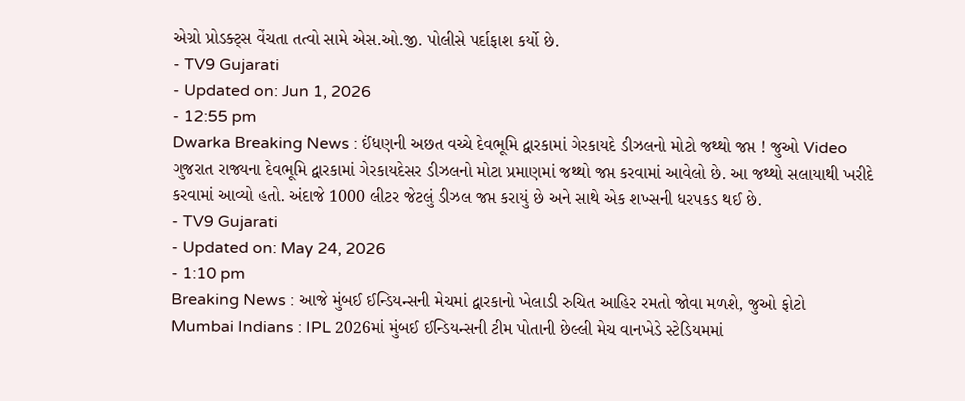એગ્રો પ્રોડક્ટ્સ વેંચતા તત્વો સામે એસ.ઓ.જી. પોલીસે પર્દાફાશ કર્યો છે.
- TV9 Gujarati
- Updated on: Jun 1, 2026
- 12:55 pm
Dwarka Breaking News : ઈંધણની અછત વચ્ચે દેવભૂમિ દ્વારકામાં ગેરકાયદે ડીઝલનો મોટો જથ્થો જપ્ત ! જુઓ Video
ગુજરાત રાજ્યના દેવભૂમિ દ્વારકામાં ગેરકાયદેસર ડીઝલનો મોટા પ્રમાણમાં જથ્થો જપ્ત કરવામાં આવેલો છે. આ જથ્થો સલાયાથી ખરીદે કરવામાં આવ્યો હતો. અંદાજે 1000 લીટર જેટલું ડીઝલ જપ્ત કરાયું છે અને સાથે એક શખ્સની ધરપકડ થઈ છે.
- TV9 Gujarati
- Updated on: May 24, 2026
- 1:10 pm
Breaking News : આજે મુંબઈ ઈન્ડિયન્સની મેચમાં દ્વારકાનો ખેલાડી રુચિત આહિર રમતો જોવા મળશે, જુઓ ફોટો
Mumbai Indians : IPL 2026માં મુંબઈ ઈન્ડિયન્સની ટીમ પોતાની છેલ્લી મેચ વાનખેડે સ્ટેડિયમમાં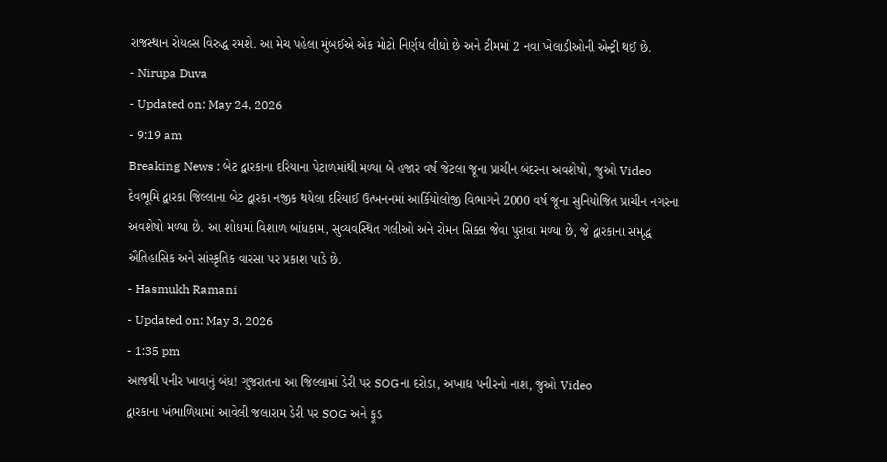રાજસ્થાન રોયલ્સ વિરુદ્ધ રમશે. આ મેચ પહેલા મુંબઈએ એક મોટો નિર્ણય લીધો છે અને ટીમમાં 2 નવા ખેલાડીઓની એન્ટ્રી થઈ છે.
- Nirupa Duva
- Updated on: May 24, 2026
- 9:19 am
Breaking News : બેટ દ્વારકાના દરિયાના પેટાળમાંથી મળ્યા બે હજાર વર્ષ જેટલા જૂના પ્રાચીન બંદરના અવશેષો, જુઓ Video
દેવભૂમિ દ્વારકા જિલ્લાના બેટ દ્વારકા નજીક થયેલા દરિયાઈ ઉત્ખનનમાં આર્કિયોલોજી વિભાગને 2000 વર્ષ જૂના સુનિયોજિત પ્રાચીન નગરના અવશેષો મળ્યા છે. આ શોધમાં વિશાળ બાંધકામ, સુવ્યવસ્થિત ગલીઓ અને રોમન સિક્કા જેવા પુરાવા મળ્યા છે, જે દ્વારકાના સમૃદ્ધ ઐતિહાસિક અને સાંસ્કૃતિક વારસા પર પ્રકાશ પાડે છે.
- Hasmukh Ramani
- Updated on: May 3, 2026
- 1:35 pm
આજથી પનીર ખાવાનું બંધ! ગુજરાતના આ જિલ્લામાં ડેરી પર SOGના દરોડા, અખાદ્ય પનીરનો નાશ, જુઓ Video
દ્વારકાના ખંભાળિયામાં આવેલી જલારામ ડેરી પર SOG અને ફૂડ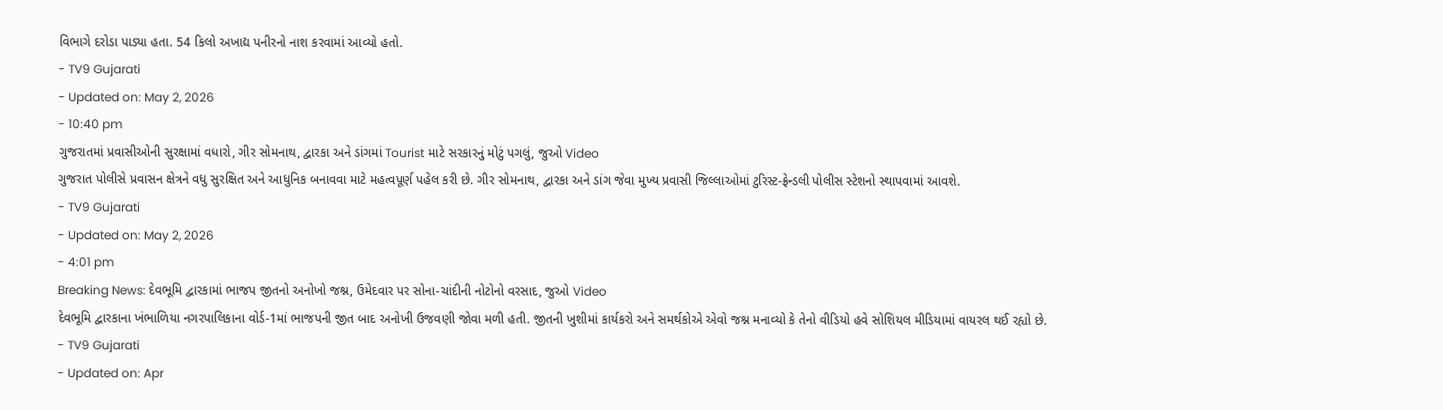વિભાગે દરોડા પાડ્યા હતા. 54 કિલો અખાદ્ય પનીરનો નાશ કરવામાં આવ્યો હતો.
- TV9 Gujarati
- Updated on: May 2, 2026
- 10:40 pm
ગુજરાતમાં પ્રવાસીઓની સુરક્ષામાં વધારો, ગીર સોમનાથ, દ્વારકા અને ડાંગમાં Tourist માટે સરકારનું મોટું પગલું, જુઓ Video
ગુજરાત પોલીસે પ્રવાસન ક્ષેત્રને વધુ સુરક્ષિત અને આધુનિક બનાવવા માટે મહત્વપૂર્ણ પહેલ કરી છે. ગીર સોમનાથ, દ્વારકા અને ડાંગ જેવા મુખ્ય પ્રવાસી જિલ્લાઓમાં ટુરિસ્ટ-ફ્રેન્ડલી પોલીસ સ્ટેશનો સ્થાપવામાં આવશે.
- TV9 Gujarati
- Updated on: May 2, 2026
- 4:01 pm
Breaking News: દેવભૂમિ દ્વારકામાં ભાજપ જીતનો અનોખો જશ્ન, ઉમેદવાર પર સોના-ચાંદીની નોટોનો વરસાદ, જુઓ Video
દેવભૂમિ દ્વારકાના ખંભાળિયા નગરપાલિકાના વોર્ડ-1માં ભાજપની જીત બાદ અનોખી ઉજવણી જોવા મળી હતી. જીતની ખુશીમાં કાર્યકરો અને સમર્થકોએ એવો જશ્ન મનાવ્યો કે તેનો વીડિયો હવે સોશિયલ મીડિયામાં વાયરલ થઈ રહ્યો છે.
- TV9 Gujarati
- Updated on: Apr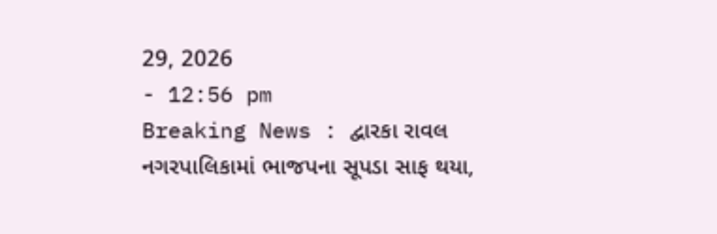29, 2026
- 12:56 pm
Breaking News : દ્વારકા રાવલ નગરપાલિકામાં ભાજપના સૂપડા સાફ થયા,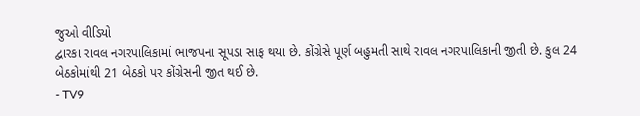જુઓ વીડિયો
દ્વારકા રાવલ નગરપાલિકામાં ભાજપના સૂપડા સાફ થયા છે. કોંગ્રેસે પૂર્ણ બહુમતી સાથે રાવલ નગરપાલિકાની જીતી છે. કુલ 24 બેઠકોમાંથી 21 બેઠકો પર કોંગ્રેસની જીત થઈ છે.
- TV9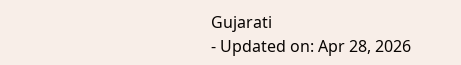Gujarati
- Updated on: Apr 28, 2026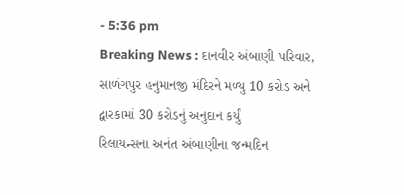- 5:36 pm
Breaking News : દાનવીર અંબાણી પરિવાર, સાળંગપુર હનુમાનજી મંદિરને મળ્યુ 10 કરોડ અને દ્વારકામાં 30 કરોડનું અનુદાન કર્યું
રિલાયન્સના અનંત અંબાણીના જન્મદિન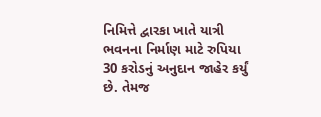નિમિત્તે દ્વારકા ખાતે યાત્રી ભવનના નિર્માણ માટે રુપિયા 30 કરોડનું અનુદાન જાહેર કર્યું છે. તેમજ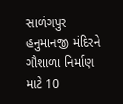સાળંગપુર હનુમાનજી મંદિરને ગૌશાળા નિર્માણ માટે 10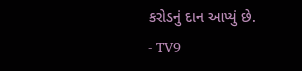કરોડનું દાન આપ્યું છે.
- TV9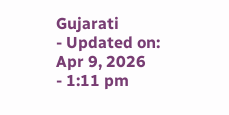Gujarati
- Updated on: Apr 9, 2026
- 1:11 pm